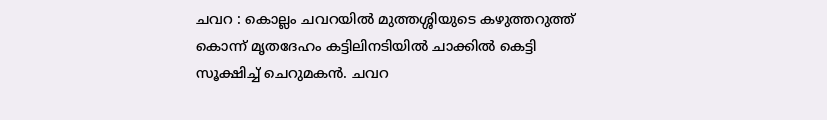ചവറ : കൊല്ലം ചവറയിൽ മുത്തശ്ശിയുടെ കഴുത്തറുത്ത് കൊന്ന് മൃതദേഹം കട്ടിലിനടിയിൽ ചാക്കിൽ കെട്ടി സൂക്ഷിച്ച് ചെറുമകൻ. ചവറ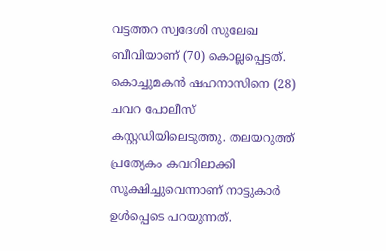വട്ടത്തറ സ്വദേശി സുലേഖ ബീവിയാണ് (70) കൊല്ലപ്പെട്ടത്. കൊച്ചുമകൻ ഷഹനാസിനെ (28) ചവറ പോലീസ് കസ്റ്റഡിയിലെടുത്തു. തലയറുത്ത് പ്രത്യേകം കവറിലാക്കി സൂക്ഷിച്ചുവെന്നാണ് നാട്ടുകാർ ഉൾപ്പെടെ പറയുന്നത്.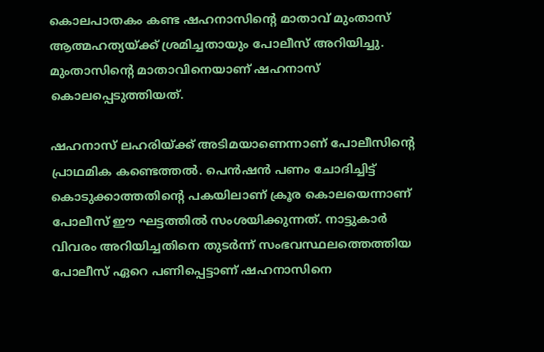കൊലപാതകം കണ്ട ഷഹനാസിന്റെ മാതാവ് മുംതാസ് ആത്മഹത്യയ്ക്ക് ശ്രമിച്ചതായും പോലീസ് അറിയിച്ചു. മുംതാസിന്റെ മാതാവിനെയാണ് ഷഹനാസ് കൊലപ്പെടുത്തിയത്.

ഷഹനാസ് ലഹരിയ്ക്ക് അടിമയാണെന്നാണ് പോലീസിന്റെ പ്രാഥമിക കണ്ടെത്തൽ. പെൻഷൻ പണം ചോദിച്ചിട്ട് കൊടുക്കാത്തതിന്റെ പകയിലാണ് ക്രൂര കൊലയെന്നാണ് പോലീസ് ഈ ഘട്ടത്തിൽ സംശയിക്കുന്നത്. നാട്ടുകാർ വിവരം അറിയിച്ചതിനെ തുടർന്ന് സംഭവസ്ഥലത്തെത്തിയ പോലീസ് ഏറെ പണിപ്പെട്ടാണ് ഷഹനാസിനെ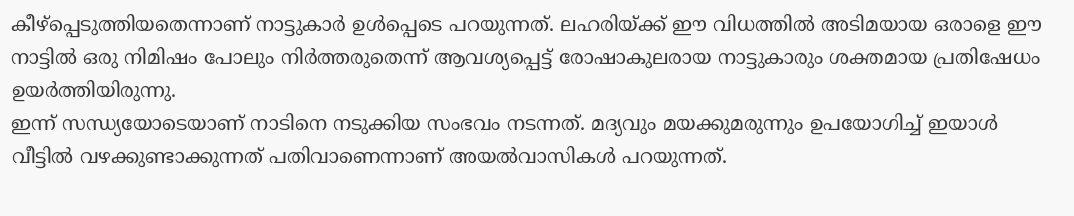കീഴ്പ്പെടുത്തിയതെന്നാണ് നാട്ടുകാർ ഉൾപ്പെടെ പറയുന്നത്. ലഹരിയ്ക്ക് ഈ വിധത്തിൽ അടിമയായ ഒരാളെ ഈ നാട്ടിൽ ഒരു നിമിഷം പോലും നിർത്തരുതെന്ന് ആവശ്യപ്പെട്ട് രോഷാകുലരായ നാട്ടുകാരും ശക്തമായ പ്രതിഷേധം ഉയർത്തിയിരുന്നു.
ഇന്ന് സന്ധ്യയോടെയാണ് നാടിനെ നടുക്കിയ സംഭവം നടന്നത്. മദ്യവും മയക്കുമരുന്നും ഉപയോഗിച്ച് ഇയാൾ വീട്ടിൽ വഴക്കുണ്ടാക്കുന്നത് പതിവാണെന്നാണ് അയൽവാസികൾ പറയുന്നത്.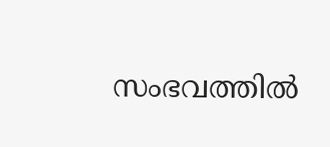സംഭവത്തിൽ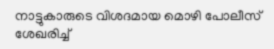നാട്ടുകാരുടെ വിശദമായ മൊഴി പോലീസ് ശേഖരിച്ച്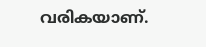വരികയാണ്.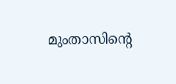മുംതാസിന്റെ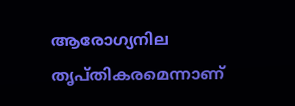ആരോഗ്യനില തൃപ്തികരമെന്നാണ്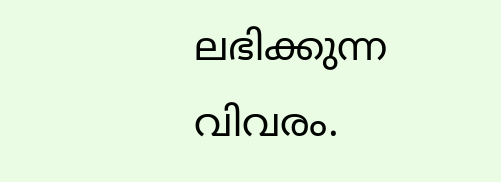ലഭിക്കുന്ന വിവരം.